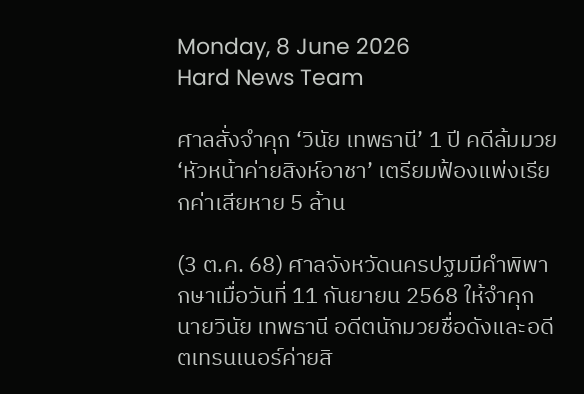Monday, 8 June 2026
Hard News Team

ศาลสั่งจำคุก ‘วินัย เทพธานี’ 1 ปี คดีล้มมวย ‘หัวหน้าค่ายสิงห์อาชา’ เตรียมฟ้องแพ่งเรียกค่าเสียหาย 5 ล้าน

(3 ต.ค. 68) ศาลจังหวัดนครปฐมมีคำพิพากษาเมื่อวันที่ 11 กันยายน 2568 ให้จำคุก นายวินัย เทพธานี อดีตนักมวยชื่อดังและอดีตเทรนเนอร์ค่ายสิ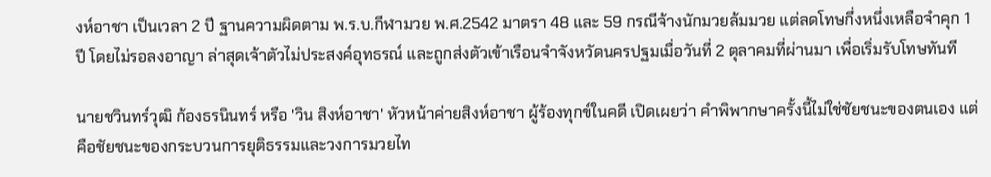งห์อาชา เป็นเวลา 2 ปี ฐานความผิดตาม พ.ร.บ.กีฬามวย พ.ศ.2542 มาตรา 48 และ 59 กรณีจ้างนักมวยล้มมวย แต่ลดโทษกึ่งหนึ่งเหลือจำคุก 1 ปี โดยไม่รอลงอาญา ล่าสุดเจ้าตัวไม่ประสงค์อุทธรณ์ และถูกส่งตัวเข้าเรือนจำจังหวัดนครปฐมเมื่อวันที่ 2 ตุลาคมที่ผ่านมา เพื่อเริ่มรับโทษทันที

นายชวินทร์วุฒิ ก้องธรนินทร์ หรือ 'วิน สิงห์อาชา' หัวหน้าค่ายสิงห์อาชา ผู้ร้องทุกข์ในคดี เปิดเผยว่า คำพิพากษาครั้งนี้ไม่ใช่ชัยชนะของตนเอง แต่คือชัยชนะของกระบวนการยุติธรรมและวงการมวยไท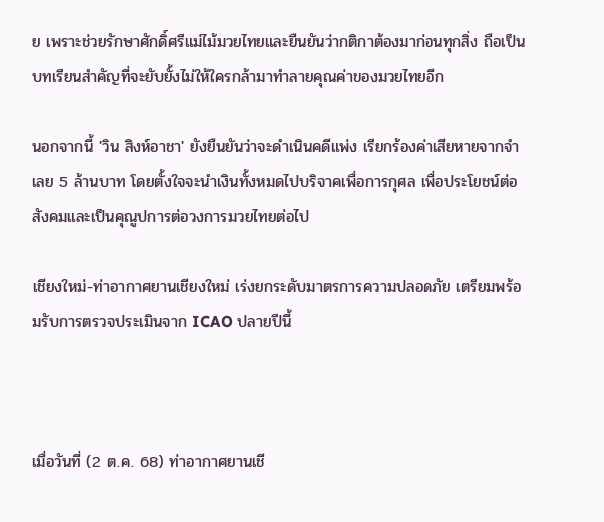ย เพราะช่วยรักษาศักดิ์ศรีแม่ไม้มวยไทยและยืนยันว่ากติกาต้องมาก่อนทุกสิ่ง ถือเป็นบทเรียนสำคัญที่จะยับยั้งไม่ให้ใครกล้ามาทำลายคุณค่าของมวยไทยอีก

นอกจากนี้ 'วิน สิงห์อาชา' ยังยืนยันว่าจะดำเนินคดีแพ่ง เรียกร้องค่าเสียหายจากจำเลย 5 ล้านบาท โดยตั้งใจจะนำเงินทั้งหมดไปบริจาคเพื่อการกุศล เพื่อประโยชน์ต่อสังคมและเป็นคุณูปการต่อวงการมวยไทยต่อไป

เชียงใหม่-ท่าอากาศยานเชียงใหม่ เร่งยกระดับมาตรการความปลอดภัย เตรียมพร้อมรับการตรวจประเมินจาก ICAO ปลายปีนี้



เมื่อวันที่ (2 ต.ค. 68) ท่าอากาศยานเชี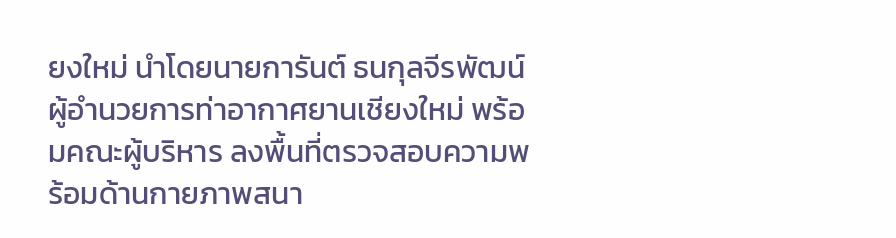ยงใหม่ นำโดยนายการันต์ ธนกุลจีรพัฒน์ ผู้อำนวยการท่าอากาศยานเชียงใหม่ พร้อมคณะผู้บริหาร ลงพื้นที่ตรวจสอบความพร้อมด้านกายภาพสนา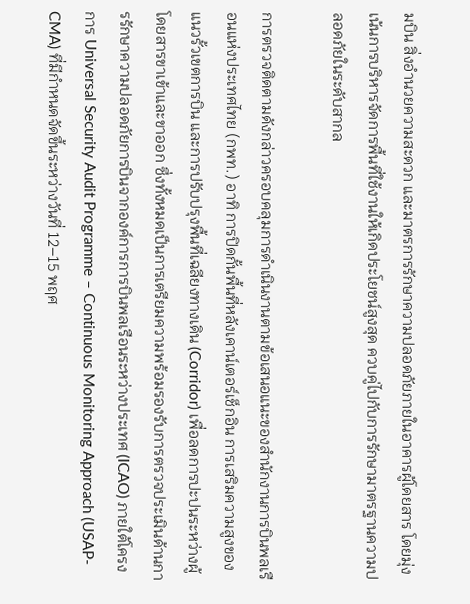มบิน สิ่งอำนวยความสะดวก และมาตรการรักษาความปลอดภัยภายในอาคารผู้โดยสาร โดยมุ่งเน้นการบริหารจัดการพื้นที่ใช้งานให้เกิดประโยชน์สูงสุด ควบคู่ไปกับการรักษามาตรฐานความปลอดภัยในระดับสากล

การตรวจติดตามดังกล่าวครอบคลุมการดำเนินงานตามข้อเสนอแนะของสำนักงานการบินพลเรือนแห่งประเทศไทย (กพท.) อาทิ การปิดกั้นพื้นที่หลังเคาน์เตอร์เช็กอิน การเสริมความสูงของแนวรั้วเขตการบิน และการปรับปรุงพื้นที่เฉลียงทางเดิน (Corridor) เพื่อลดการปะปนระหว่างผู้โดยสารขาเข้าและขาออก ซึ่งทั้งหมดเป็นการเตรียมความพร้อมรองรับการตรวจประเมินด้านการรักษาความปลอดภัยการบินจากองค์การการบินพลเรือนระหว่างประเทศ (ICAO) ภายใต้โครงการ Universal Security Audit Programme – Continuous Monitoring Approach (USAP-CMA) ที่มีกำหนดจัดขึ้นระหว่างวันที่ 12–15 พฤศ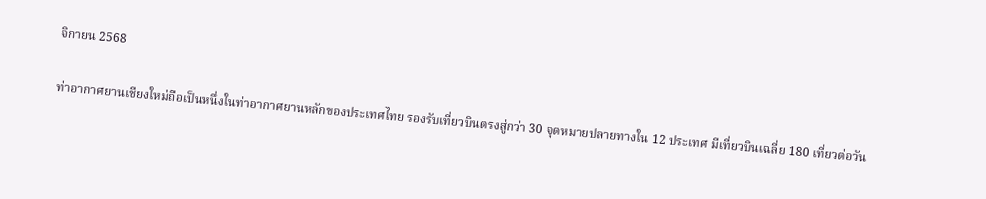จิกายน 2568

ท่าอากาศยานเชียงใหม่ถือเป็นหนึ่งในท่าอากาศยานหลักของประเทศไทย รองรับเที่ยวบินตรงสู่กว่า 30 จุดหมายปลายทางใน 12 ประเทศ มีเที่ยวบินเฉลี่ย 180 เที่ยวต่อวัน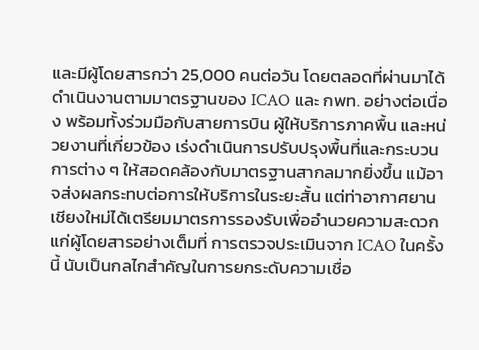และมีผู้โดยสารกว่า 25,000 คนต่อวัน โดยตลอดที่ผ่านมาได้ดำเนินงานตามมาตรฐานของ ICAO และ กพท. อย่างต่อเนื่อง พร้อมทั้งร่วมมือกับสายการบิน ผู้ให้บริการภาคพื้น และหน่วยงานที่เกี่ยวข้อง เร่งดำเนินการปรับปรุงพื้นที่และกระบวนการต่าง ๆ ให้สอดคล้องกับมาตรฐานสากลมากยิ่งขึ้น แม้อาจส่งผลกระทบต่อการให้บริการในระยะสั้น แต่ท่าอากาศยานเชียงใหม่ได้เตรียมมาตรการรองรับเพื่ออำนวยความสะดวกแก่ผู้โดยสารอย่างเต็มที่ การตรวจประเมินจาก ICAO ในครั้งนี้ นับเป็นกลไกสำคัญในการยกระดับความเชื่อ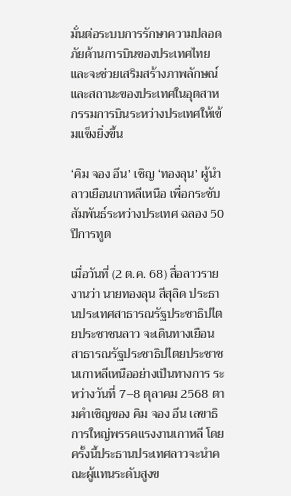มั่นต่อระบบการรักษาความปลอดภัยด้านการบินของประเทศไทย และจะช่วยเสริมสร้างภาพลักษณ์และสถานะของประเทศในอุตสาหกรรมการบินระหว่างประเทศให้เข้มแข็งยิ่งขึ้น

‘คิม จอง อึน’ เชิญ ‘ทองลุน’ ผู้นำลาวเยือนเกาหลีเหนือ เพื่อกระชับสัมพันธ์ระหว่างประเทศ ฉลอง 50 ปีการทูต

เมื่อวันที่ (2 ต.ค. 68) สื่อลาวรายงานว่า นายทองลุน สีสุลิด ประธานประเทศสาธารณรัฐประชาธิปไตยประชาชนลาว จะเดินทางเยือนสาธารณรัฐประชาธิปไตยประชาชนเกาหลีเหนืออย่างเป็นทางการ ระหว่างวันที่ 7–8 ตุลาคม 2568 ตามคำเชิญของ คิม จอง อึน เลขาธิการใหญ่พรรคแรงงานเกาหลี โดยครั้งนี้ประธานประเทศลาวจะนำคณะผู้แทนระดับสูงข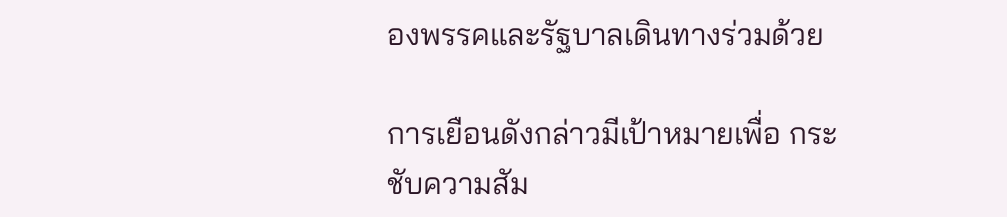องพรรคและรัฐบาลเดินทางร่วมด้วย

การเยือนดังกล่าวมีเป้าหมายเพื่อ กระชับความสัม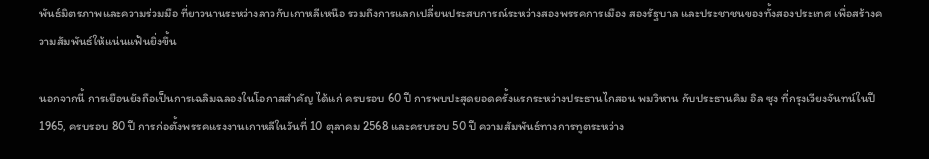พันธ์มิตรภาพและความร่วมมือ ที่ยาวนานระหว่างลาวกับเกาหลีเหนือ รวมถึงการแลกเปลี่ยนประสบการณ์ระหว่างสองพรรคการเมือง สองรัฐบาล และประชาชนของทั้งสองประเทศ เพื่อสร้างความสัมพันธ์ให้แน่นแฟ้นยิ่งขึ้น

นอกจากนี้ การเยือนยังถือเป็นการเฉลิมฉลองในโอกาสสำคัญ ได้แก่ ครบรอบ 60 ปี การพบปะสุดยอดครั้งแรกระหว่างประธานไกสอน พมวิหาน กับประธานคิม อิล ซุง ที่กรุงเวียงจันทน์ในปี 1965, ครบรอบ 80 ปี การก่อตั้งพรรคแรงงานเกาหลีในวันที่ 10 ตุลาคม 2568 และครบรอบ 50 ปี ความสัมพันธ์ทางการทูตระหว่าง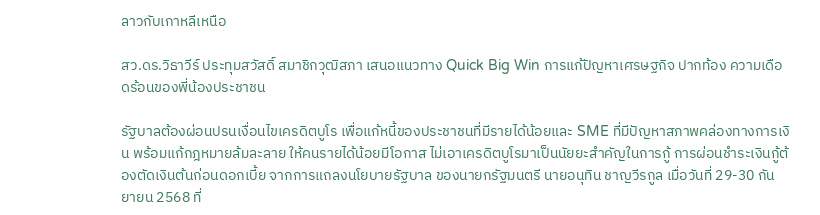ลาวกับเกาหลีเหนือ

สว.ดร.วิธาวีร์ ประทุมสวัสดิ์ สมาชิกวุฒิสภา เสนอแนวทาง Quick Big Win การแก้ปัญหาเศรษฐกิจ ปากท้อง ความเดือดร้อนของพี่น้องประชาชน

รัฐบาลต้องผ่อนปรนเงื่อนไขเครดิตบูโร เพื่อแก้หนี้ของประชาชนที่มีรายได้น้อยและ SME ที่มีปัญหาสภาพคล่องทางการเงิน พร้อมแก้กฎหมายล้มละลาย ให้คนรายได้น้อยมีโอกาส ไม่เอาเครดิตบูโรมาเป็นนัยยะสำคัญในการกู้ การผ่อนชำระเงินกู้ต้องตัดเงินต้นก่อนดอกเบี้ย จากการแถลงนโยบายรัฐบาล ของนายกรัฐมนตรี นายอนุทิน ชาญวีรกูล เมื่อวันที่ 29-30 กันยายน 2568 ที่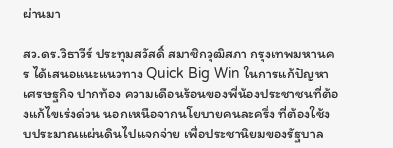ผ่านมา

สว.ดร.วิธาวีร์ ประทุมสวัสดิ์ สมาชิกวุฒิสภา กรุงเทพมหานคร ได้เสนอแนะแนวทาง Quick Big Win ในการแก้ปัญหาเศรษฐกิจ ปากท้อง ความเดือนร้อนของพี่น้องประชาชนที่ต้องแก้ไขเร่งด่วน นอกเหนือจากนโยบายคนละครึ่ง ที่ต้องใช้งบประมาณแผ่นดินไปแจกจ่าย เพื่อประชานิยมของรัฐบาล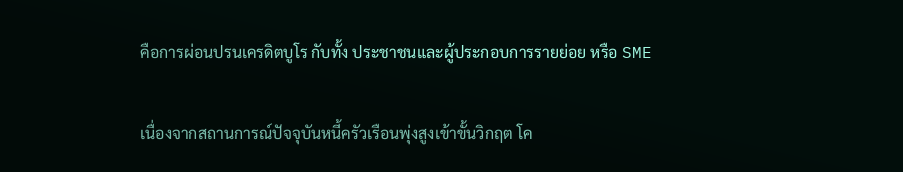คือการผ่อนปรนเครดิตบูโร กับทั้ง ประชาชนและผู้ประกอบการรายย่อย หรือ SME

เนื่องจากสถานการณ์ปัจจุบันหนี้ครัวเรือนพุ่งสูงเข้าขั้นวิกฤต โค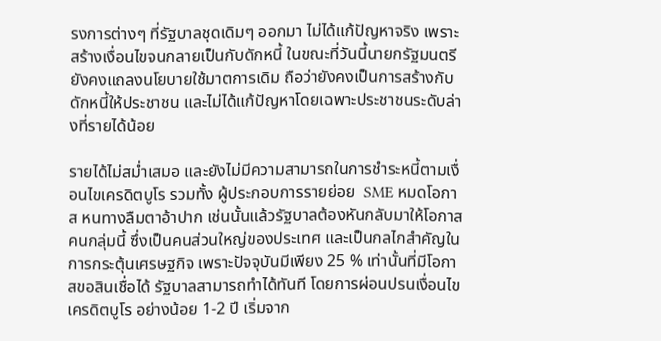รงการต่างๆ ที่รัฐบาลชุดเดิมๆ ออกมา ไม่ได้แก้ปัญหาจริง เพราะสร้างเงื่อนไขจนกลายเป็นกับดักหนี้ ในขณะที่วันนี้นายกรัฐมนตรี ยังคงแถลงนโยบายใช้มาตการเดิม ถือว่ายังคงเป็นการสร้างกับดักหนี้ให้ประชาชน และไม่ได้แก้ปัญหาโดยเฉพาะประชาชนระดับล่างที่รายได้น้อย

รายได้ไม่สม่ำเสมอ และยังไม่มีความสามารถในการชำระหนี้ตามเงื่อนไขเครดิตบูโร รวมทั้ง ผู้ประกอบการรายย่อย  SME หมดโอกาส หนทางลืมตาอ้าปาก เช่นนั้นแล้วรัฐบาลต้องหันกลับมาให้โอกาสคนกลุ่มนี้ ซึ่งเป็นคนส่วนใหญ่ของประเทศ และเป็นกลไกสำคัญในการกระตุ้นเศรษฐกิจ เพราะปัจจุบันมีเพียง 25 % เท่านั้นที่มีโอกาสขอสินเชื่อได้ รัฐบาลสามารถทำได้ทันที โดยการผ่อนปรนเงื่อนไขเครดิตบูโร อย่างน้อย 1-2 ปี เริ่มจาก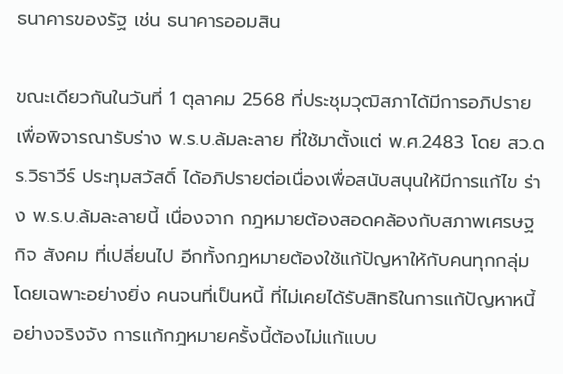ธนาคารของรัฐ เช่น ธนาคารออมสิน

ขณะเดียวกันในวันที่ 1 ตุลาคม 2568 ที่ประชุมวุฒิสภาได้มีการอภิปรายเพื่อพิจารณารับร่าง พ.ร.บ.ล้มละลาย ที่ใช้มาตั้งแต่ พ.ศ.2483 โดย สว.ดร.วิธาวีร์ ประทุมสวัสดิ์ ได้อภิปรายต่อเนื่องเพื่อสนับสนุนให้มีการแก้ไข ร่าง พ.ร.บ.ล้มละลายนี้ เนื่องจาก กฎหมายต้องสอดคล้องกับสภาพเศรษฐกิจ สังคม ที่เปลี่ยนไป อีกทั้งกฎหมายต้องใช้แก้ปัญหาให้กับคนทุกกลุ่ม โดยเฉพาะอย่างยิ่ง คนจนที่เป็นหนี้ ที่ไม่เคยได้รับสิทธิในการแก้ปัญหาหนี้อย่างจริงจัง การแก้กฎหมายครั้งนี้ต้องไม่แก้แบบ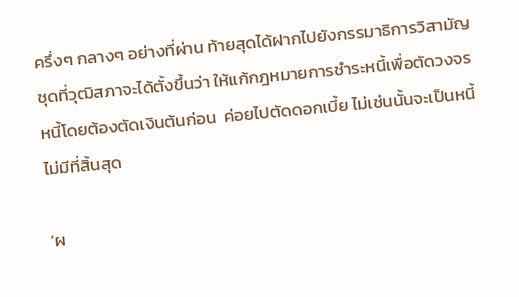ครึ่งๆ กลางๆ อย่างที่ผ่าน ท้ายสุดได้ฝากไปยังกรรมาธิการวิสามัญชุดที่วุฒิสภาจะได้ตั้งขึ้นว่า ให้แก้กฎหมายการชำระหนี้เพื่อตัดวงจรหนี้โดยต้องตัดเงินต้นก่อน  ค่อยไปตัดดอกเบี้ย ไม่เช่นนั้นจะเป็นหนี้ไม่มีที่สิ้นสุด

‘ผ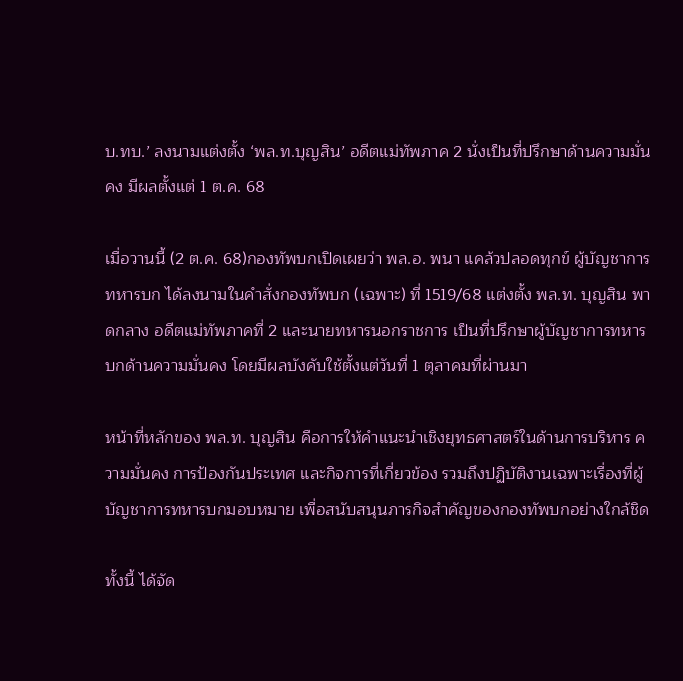บ.ทบ.’ ลงนามแต่งตั้ง ‘พล.ท.บุญสิน’ อดีตแม่ทัพภาค 2 นั่งเป็นที่ปรึกษาด้านความมั่นคง มีผลตั้งแต่ 1 ต.ค. 68

เมื่อวานนี้ (2 ต.ค. 68)กองทัพบกเปิดเผยว่า พล.อ. พนา แคล้วปลอดทุกข์ ผู้บัญชาการทหารบก ได้ลงนามในคำสั่งกองทัพบก (เฉพาะ) ที่ 1519/68 แต่งตั้ง พล.ท. บุญสิน พาดกลาง อดีตแม่ทัพภาคที่ 2 และนายทหารนอกราชการ เป็นที่ปรึกษาผู้บัญชาการทหารบกด้านความมั่นคง โดยมีผลบังคับใช้ตั้งแต่วันที่ 1 ตุลาคมที่ผ่านมา

หน้าที่หลักของ พล.ท. บุญสิน คือการให้คำแนะนำเชิงยุทธศาสตร์ในด้านการบริหาร ความมั่นคง การป้องกันประเทศ และกิจการที่เกี่ยวข้อง รวมถึงปฏิบัติงานเฉพาะเรื่องที่ผู้บัญชาการทหารบกมอบหมาย เพื่อสนับสนุนภารกิจสำคัญของกองทัพบกอย่างใกล้ชิด

ทั้งนี้ ได้จัด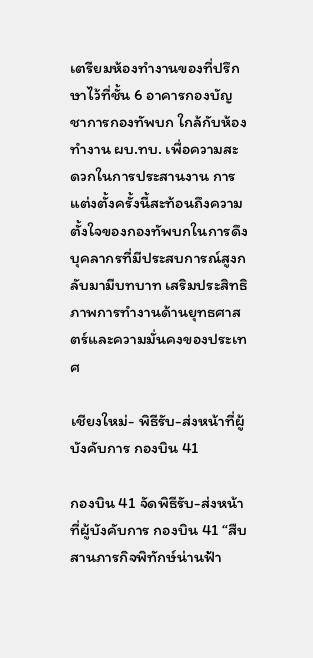เตรียมห้องทำงานของที่ปรึกษาไว้ที่ชั้น 6 อาคารกองบัญชาการกองทัพบก ใกล้กับห้องทำงาน ผบ.ทบ. เพื่อความสะดวกในการประสานงาน การแต่งตั้งครั้งนี้สะท้อนถึงความตั้งใจของกองทัพบกในการดึงบุคลากรที่มีประสบการณ์สูงกลับมามีบทบาท เสริมประสิทธิภาพการทำงานด้านยุทธศาสตร์และความมั่นคงของประเทศ

เชียงใหม่- พิธีรับ-ส่งหน้าที่ผู้บังคับการ กองบิน 41

กองบิน 41 จัดพิธีรับ-ส่งหน้าที่ผู้บังคับการ กองบิน 41 “สืบสานภารกิจพิทักษ์น่านฟ้า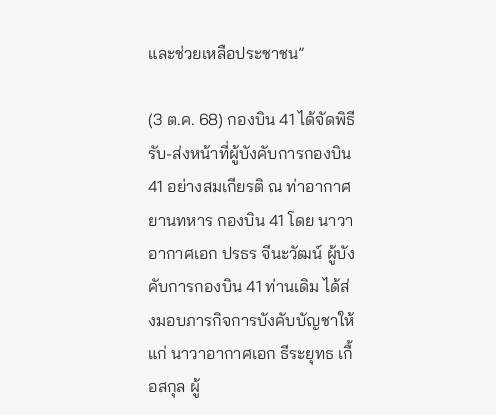และช่วยเหลือประชาชน”

(3 ต.ค. 68) กองบิน 41 ได้จัดพิธีรับ-ส่งหน้าที่ผู้บังคับการกองบิน 41 อย่างสมเกียรติ ณ ท่าอากาศยานทหาร กองบิน 41 โดย นาวาอากาศเอก ปรธร จีนะวัฒน์ ผู้บังคับการกองบิน 41 ท่านเดิม ได้ส่งมอบภารกิจการบังคับบัญชาให้แก่ นาวาอากาศเอก ธีระยุทธ เกื้อสกุล ผู้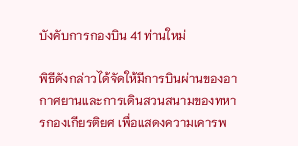บังคับการกองบิน 41 ท่านใหม่

พิธีดังกล่าวได้จัดให้มีการบินผ่านของอากาศยานและการเดินสวนสนามของทหารกองเกียรติยศ เพื่อแสดงความเคารพ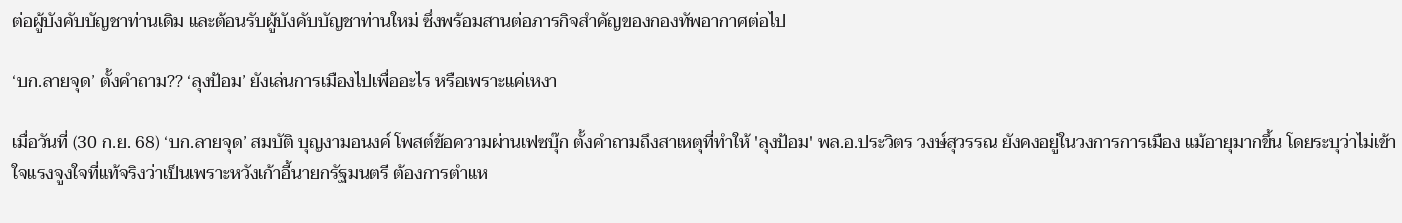ต่อผู้บังคับบัญชาท่านเดิม และต้อนรับผู้บังคับบัญชาท่านใหม่ ซึ่งพร้อมสานต่อภารกิจสำคัญของกองทัพอากาศต่อไป

‘บก.ลายจุด’ ตั้งคำถาม?? ‘ลุงป้อม’ ยังเล่นการเมืองไปเพื่ออะไร หรือเพราะแค่เหงา

เมื่อวันที่ (30 ก.ย. 68) ‘บก.ลายจุด’ สมบัติ บุญงามอนงค์ โพสต์ข้อความผ่านเฟซบุ๊ก ตั้งคำถามถึงสาเหตุที่ทำให้ 'ลุงป้อม' พล.อ.ประวิตร วงษ์สุวรรณ ยังคงอยู่ในวงการการเมือง แม้อายุมากขึ้น โดยระบุว่าไม่เข้าใจแรงจูงใจที่แท้จริงว่าเป็นเพราะหวังเก้าอี้นายกรัฐมนตรี ต้องการตำแห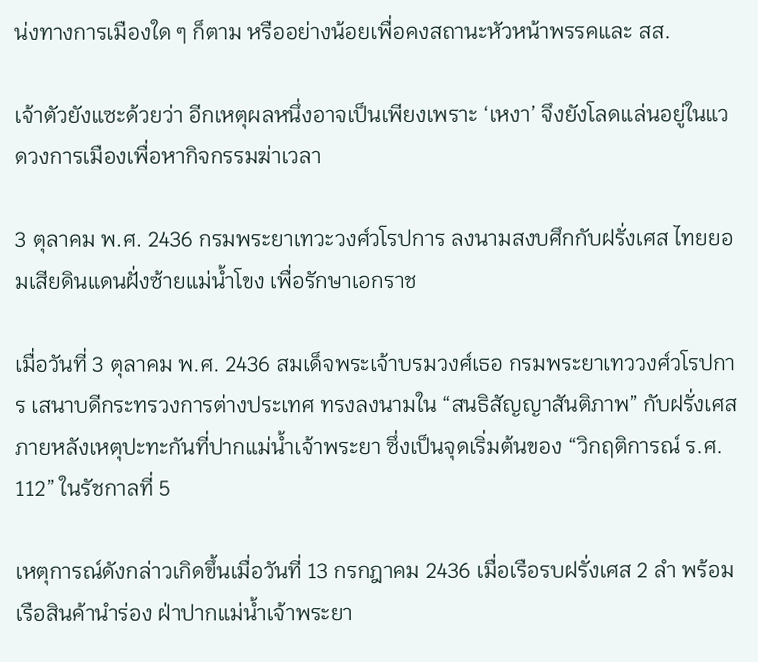น่งทางการเมืองใด ๆ ก็ตาม หรืออย่างน้อยเพื่อคงสถานะหัวหน้าพรรคและ สส.

เจ้าตัวยังแซะด้วยว่า อีกเหตุผลหนึ่งอาจเป็นเพียงเพราะ ‘เหงา’ จึงยังโลดแล่นอยู่ในแวดวงการเมืองเพื่อหากิจกรรมฆ่าเวลา

3 ตุลาคม พ.ศ. 2436 กรมพระยาเทวะวงศ์วโรปการ ลงนามสงบศึกกับฝรั่งเศส ไทยยอมเสียดินแดนฝั่งซ้ายแม่น้ำโขง เพื่อรักษาเอกราช

เมื่อวันที่ 3 ตุลาคม พ.ศ. 2436 สมเด็จพระเจ้าบรมวงศ์เธอ กรมพระยาเทววงศ์วโรปการ เสนาบดีกระทรวงการต่างประเทศ ทรงลงนามใน “สนธิสัญญาสันติภาพ” กับฝรั่งเศส ภายหลังเหตุปะทะกันที่ปากแม่น้ำเจ้าพระยา ซึ่งเป็นจุดเริ่มต้นของ “วิกฤติการณ์ ร.ศ. 112” ในรัชกาลที่ 5

เหตุการณ์ดังกล่าวเกิดขึ้นเมื่อวันที่ 13 กรกฎาคม 2436 เมื่อเรือรบฝรั่งเศส 2 ลำ พร้อมเรือสินค้านำร่อง ฝ่าปากแม่น้ำเจ้าพระยา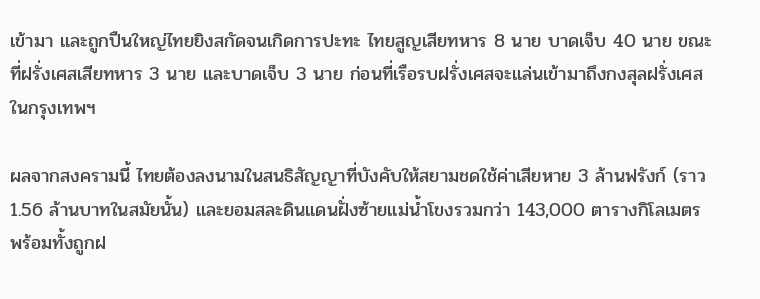เข้ามา และถูกปืนใหญ่ไทยยิงสกัดจนเกิดการปะทะ ไทยสูญเสียทหาร 8 นาย บาดเจ็บ 40 นาย ขณะที่ฝรั่งเศสเสียทหาร 3 นาย และบาดเจ็บ 3 นาย ก่อนที่เรือรบฝรั่งเศสจะแล่นเข้ามาถึงกงสุลฝรั่งเศสในกรุงเทพฯ

ผลจากสงครามนี้ ไทยต้องลงนามในสนธิสัญญาที่บังคับให้สยามชดใช้ค่าเสียหาย 3 ล้านฟรังก์ (ราว 1.56 ล้านบาทในสมัยนั้น) และยอมสละดินแดนฝั่งซ้ายแม่น้ำโขงรวมกว่า 143,000 ตารางกิโลเมตร พร้อมทั้งถูกฝ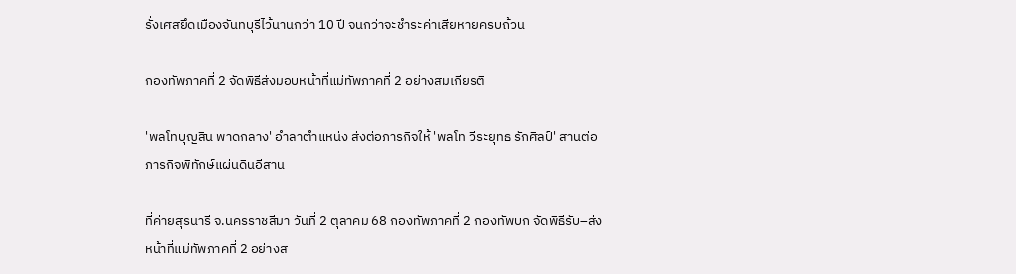รั่งเศสยึดเมืองจันทบุรีไว้นานกว่า 10 ปี จนกว่าจะชำระค่าเสียหายครบถ้วน

กองทัพภาคที่ 2 จัดพิธีส่งมอบหน้าที่แม่ทัพภาคที่ 2 อย่างสมเกียรติ

'พลโทบุญสิน พาดกลาง' อำลาตำแหน่ง ส่งต่อภารกิจให้ 'พลโท วีระยุทธ รักศิลป์' สานต่อภารกิจพิทักษ์แผ่นดินอีสาน

ที่ค่ายสุรนารี จ.นครราชสีมา วันที่ 2 ตุลาคม 68 กองทัพภาคที่ 2 กองทัพบก จัดพิธีรับ–ส่งหน้าที่แม่ทัพภาคที่ 2 อย่างส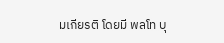มเกียรติ โดยมี พลโท บุ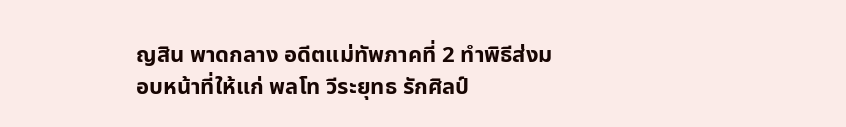ญสิน พาดกลาง อดีตแม่ทัพภาคที่ 2 ทำพิธีส่งมอบหน้าที่ให้แก่ พลโท วีระยุทธ รักศิลป์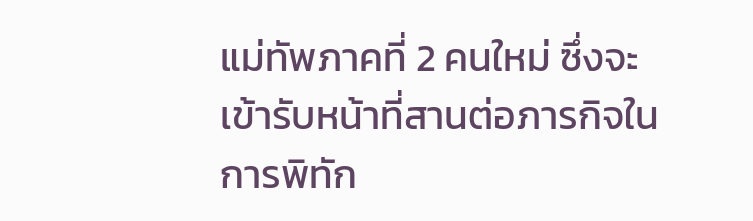แม่ทัพภาคที่ 2 คนใหม่ ซึ่งจะเข้ารับหน้าที่สานต่อภารกิจในการพิทัก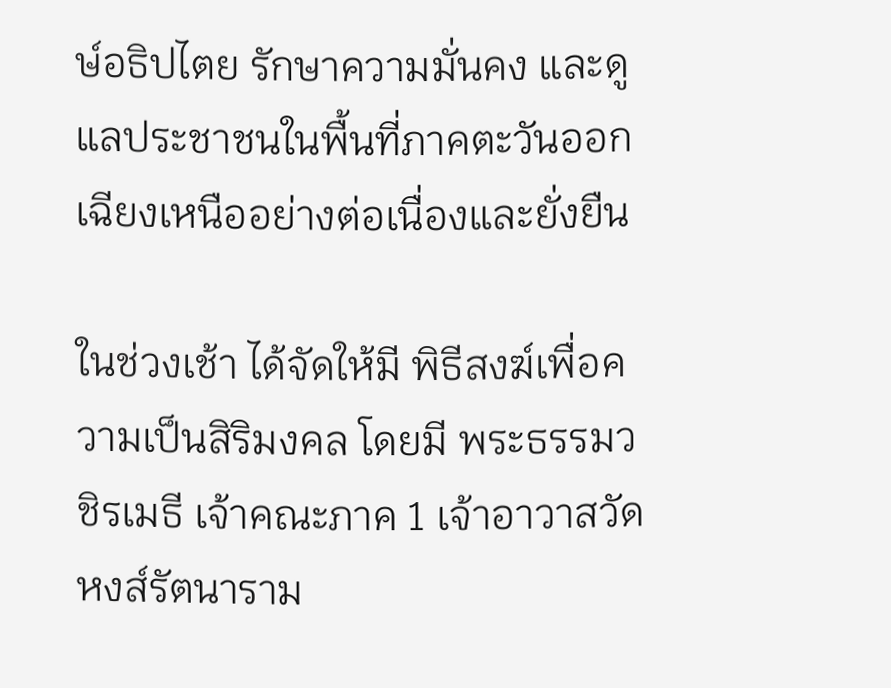ษ์อธิปไตย รักษาความมั่นคง และดูแลประชาชนในพื้นที่ภาคตะวันออกเฉียงเหนืออย่างต่อเนื่องและยั่งยืน

ในช่วงเช้า ได้จัดให้มี พิธีสงฆ์เพื่อความเป็นสิริมงคล โดยมี พระธรรมวชิรเมธี เจ้าคณะภาค 1 เจ้าอาวาสวัดหงส์รัตนาราม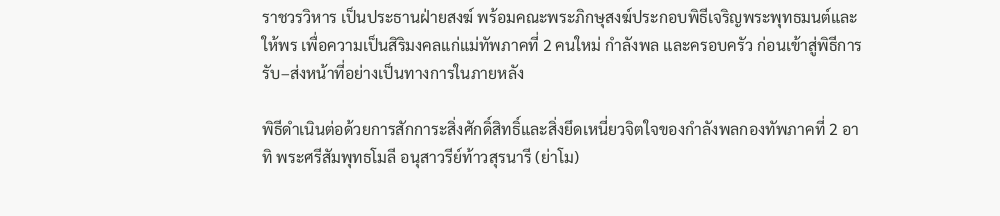ราชวรวิหาร เป็นประธานฝ่ายสงฆ์ พร้อมคณะพระภิกษุสงฆ์ประกอบพิธีเจริญพระพุทธมนต์และให้พร เพื่อความเป็นสิริมงคลแก่แม่ทัพภาคที่ 2 คนใหม่ กำลังพล และครอบครัว ก่อนเข้าสู่พิธีการรับ–ส่งหน้าที่อย่างเป็นทางการในภายหลัง

พิธีดำเนินต่อด้วยการสักการะสิ่งศักดิ์สิทธิ์และสิ่งยึดเหนี่ยวจิตใจของกำลังพลกองทัพภาคที่ 2 อาทิ พระศรีสัมพุทธโมลี อนุสาวรีย์ท้าวสุรนารี (ย่าโม)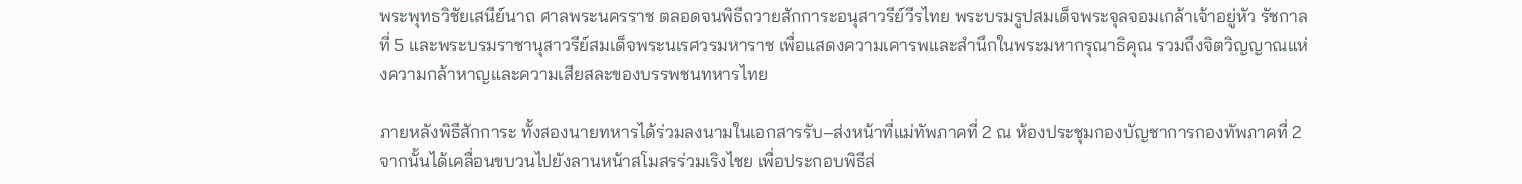พระพุทธวิชัยเสนีย์นาถ ศาลพระนครราช ตลอดจนพิธีถวายสักการะอนุสาวรีย์วีรไทย พระบรมรูปสมเด็จพระจุลจอมเกล้าเจ้าอยู่หัว รัชกาลที่ 5 และพระบรมราชานุสาวรีย์สมเด็จพระนเรศวรมหาราช เพื่อแสดงความเคารพและสำนึกในพระมหากรุณาธิคุณ รวมถึงจิตวิญญาณแห่งความกล้าหาญและความเสียสละของบรรพชนทหารไทย

ภายหลังพิธีสักการะ ทั้งสองนายทหารได้ร่วมลงนามในเอกสารรับ–ส่งหน้าที่แม่ทัพภาคที่ 2 ณ ห้องประชุมกองบัญชาการกองทัพภาคที่ 2 จากนั้นได้เคลื่อนขบวนไปยังลานหน้าสโมสรร่วมเริงไชย เพื่อประกอบพิธีส่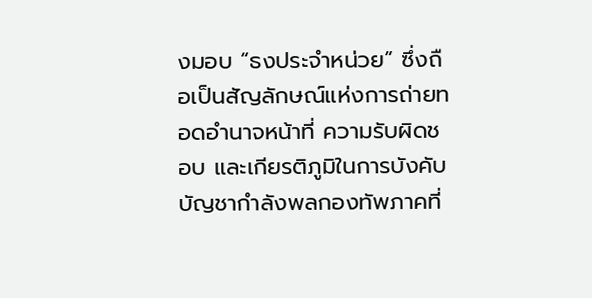งมอบ “ธงประจำหน่วย” ซึ่งถือเป็นสัญลักษณ์แห่งการถ่ายทอดอำนาจหน้าที่ ความรับผิดชอบ และเกียรติภูมิในการบังคับบัญชากำลังพลกองทัพภาคที่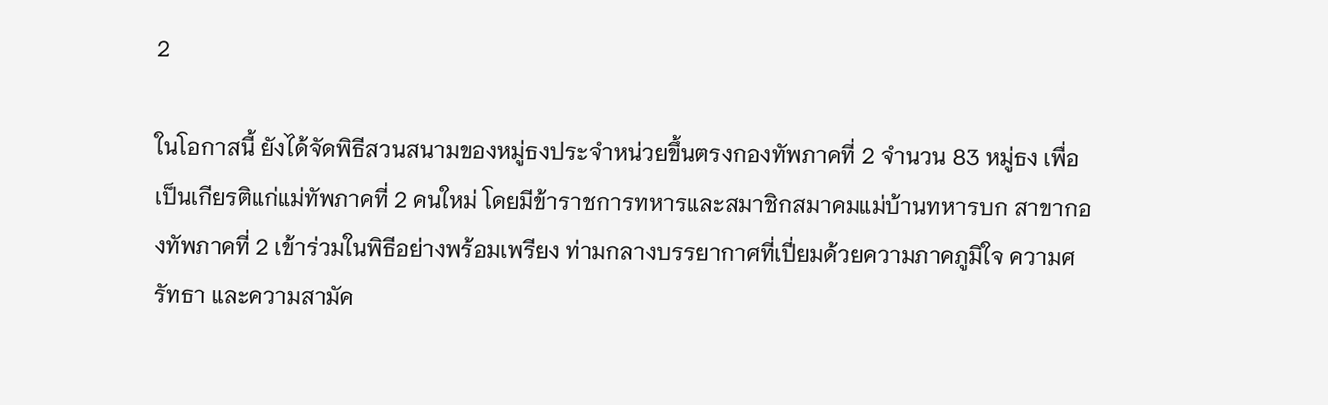2

ในโอกาสนี้ ยังได้จัดพิธีสวนสนามของหมู่ธงประจำหน่วยขึ้นตรงกองทัพภาคที่ 2 จำนวน 83 หมู่ธง เพื่อเป็นเกียรติแก่แม่ทัพภาคที่ 2 คนใหม่ โดยมีข้าราชการทหารและสมาชิกสมาคมแม่บ้านทหารบก สาขากองทัพภาคที่ 2 เข้าร่วมในพิธีอย่างพร้อมเพรียง ท่ามกลางบรรยากาศที่เปี่ยมด้วยความภาคภูมิใจ ความศรัทธา และความสามัค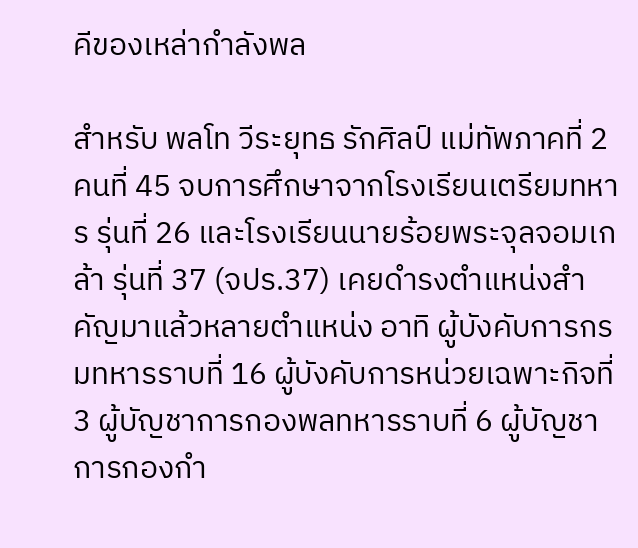คีของเหล่ากำลังพล

สำหรับ พลโท วีระยุทธ รักศิลป์ แม่ทัพภาคที่ 2 คนที่ 45 จบการศึกษาจากโรงเรียนเตรียมทหาร รุ่นที่ 26 และโรงเรียนนายร้อยพระจุลจอมเกล้า รุ่นที่ 37 (จปร.37) เคยดำรงตำแหน่งสำคัญมาแล้วหลายตำแหน่ง อาทิ ผู้บังคับการกรมทหารราบที่ 16 ผู้บังคับการหน่วยเฉพาะกิจที่ 3 ผู้บัญชาการกองพลทหารราบที่ 6 ผู้บัญชาการกองกำ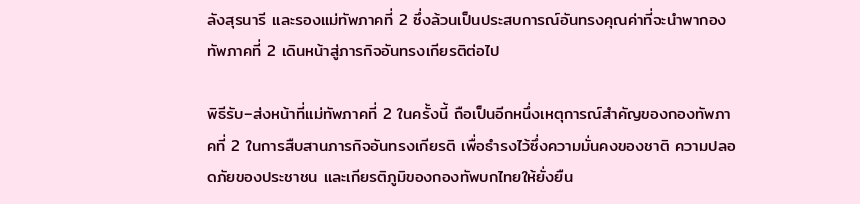ลังสุรนารี และรองแม่ทัพภาคที่ 2 ซึ่งล้วนเป็นประสบการณ์อันทรงคุณค่าที่จะนำพากองทัพภาคที่ 2 เดินหน้าสู่ภารกิจอันทรงเกียรติต่อไป

พิธีรับ–ส่งหน้าที่แม่ทัพภาคที่ 2 ในครั้งนี้ ถือเป็นอีกหนึ่งเหตุการณ์สำคัญของกองทัพภาคที่ 2 ในการสืบสานภารกิจอันทรงเกียรติ เพื่อธำรงไว้ซึ่งความมั่นคงของชาติ ความปลอดภัยของประชาชน และเกียรติภูมิของกองทัพบกไทยให้ยั่งยืน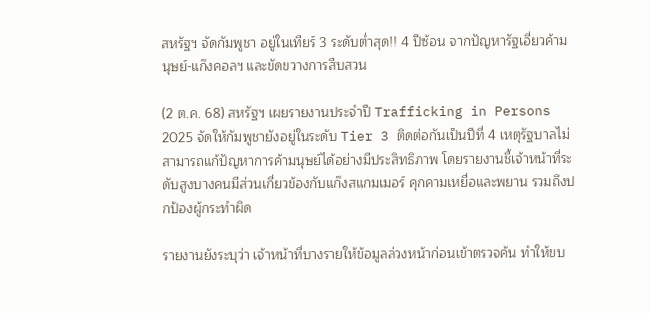สหรัฐฯ จัดกัมพูชา อยู่ในเทียร์ 3 ระดับต่ำสุด!! 4 ปีซ้อน จากปัญหารัฐเอี่ยวค้ามนุษย์-แก๊งคอลฯ และขัดขวางการสืบสวน

(2 ต.ค. 68) สหรัฐฯ เผยรายงานประจำปี Trafficking in Persons 2025 จัดให้กัมพูชายังอยู่ในระดับ Tier 3 ติดต่อกันเป็นปีที่ 4 เหตุรัฐบาลไม่สามารถแก้ปัญหาการค้ามนุษย์ได้อย่างมีประสิทธิภาพ โดยรายงานชี้เจ้าหน้าที่ระดับสูงบางคนมีส่วนเกี่ยวข้องกับแก๊งสแกมเมอร์ คุกคามเหยื่อและพยาน รวมถึงปกป้องผู้กระทำผิด

รายงานยังระบุว่า เจ้าหน้าที่บางรายให้ข้อมูลล่วงหน้าก่อนเข้าตรวจค้น ทำให้ขบ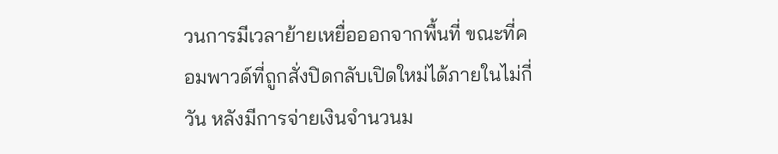วนการมีเวลาย้ายเหยื่อออกจากพื้นที่ ขณะที่คอมพาวด์ที่ถูกสั่งปิดกลับเปิดใหม่ได้ภายในไม่กี่วัน หลังมีการจ่ายเงินจำนวนม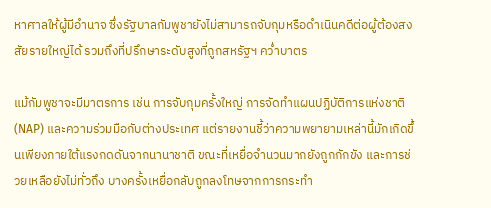หาศาลให้ผู้มีอำนาจ ซึ่งรัฐบาลกัมพูชายังไม่สามารถจับกุมหรือดำเนินคดีต่อผู้ต้องสงสัยรายใหญ่ได้ รวมถึงที่ปรึกษาระดับสูงที่ถูกสหรัฐฯ คว่ำบาตร

แม้กัมพูชาจะมีมาตรการ เช่น การจับกุมครั้งใหญ่ การจัดทำแผนปฏิบัติการแห่งชาติ (NAP) และความร่วมมือกับต่างประเทศ แต่รายงานชี้ว่าความพยายามเหล่านี้มักเกิดขึ้นเพียงภายใต้แรงกดดันจากนานาชาติ ขณะที่เหยื่อจำนวนมากยังถูกกักขัง และการช่วยเหลือยังไม่ทั่วถึง บางครั้งเหยื่อกลับถูกลงโทษจากการกระทำ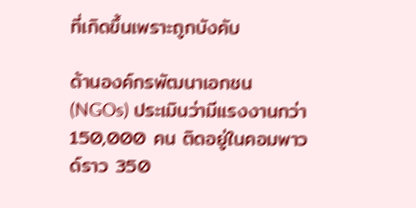ที่เกิดขึ้นเพราะถูกบังคับ

ด้านองค์กรพัฒนาเอกชน (NGOs) ประเมินว่ามีแรงงานกว่า 150,000 คน ติดอยู่ในคอมพาวด์ราว 350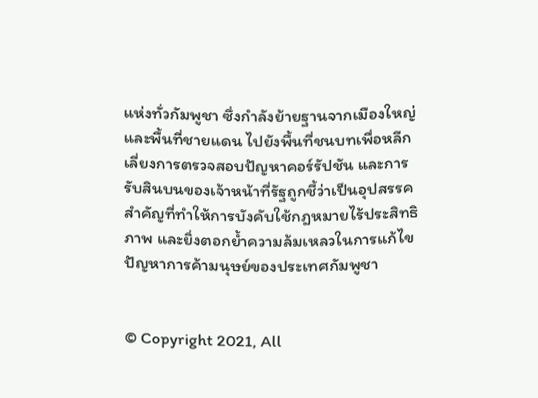แห่งทั่วกัมพูชา ซึ่งกำลังย้ายฐานจากเมืองใหญ่และพื้นที่ชายแดน ไปยังพื้นที่ชนบทเพื่อหลีกเลี่ยงการตรวจสอบปัญหาคอร์รัปชัน และการรับสินบนของเจ้าหน้าที่รัฐถูกชี้ว่าเป็นอุปสรรคสำคัญที่ทำให้การบังคับใช้กฎหมายไร้ประสิทธิภาพ และยิ่งตอกย้ำความล้มเหลวในการแก้ไขปัญหาการค้ามนุษย์ของประเทศกัมพูชา


© Copyright 2021, All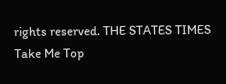rights reserved. THE STATES TIMES
Take Me Top